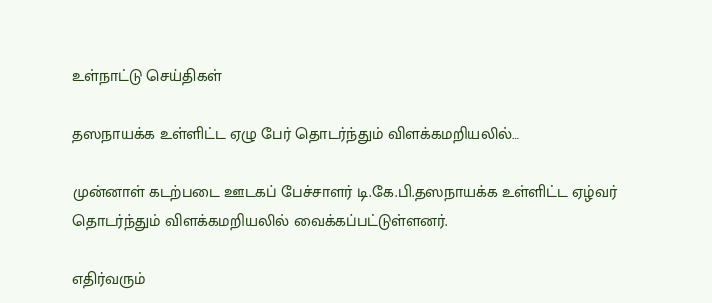உள்நாட்டு செய்திகள்

தஸநாயக்க உள்ளிட்ட ஏழு பேர் தொடர்ந்தும் விளக்கமறியலில்…

முன்னாள் கடற்படை ஊடகப் பேச்சாளர் டி.கே.பி.தஸநாயக்க உள்ளிட்ட ஏழ்வர் தொடர்ந்தும் விளக்கமறியலில் வைக்கப்பட்டுள்ளனர்.

எதிர்வரும்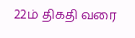22ம் திகதி வரை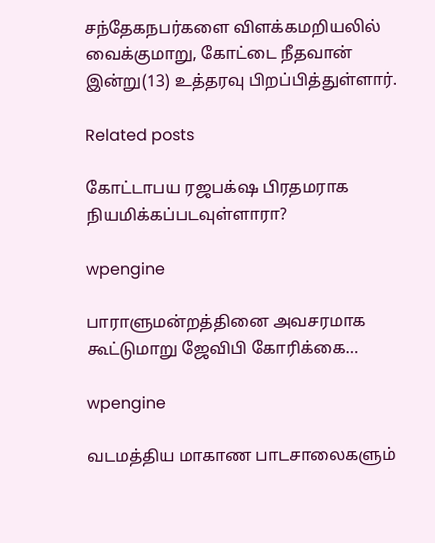சந்தேகநபர்களை விளக்கமறியலில் வைக்குமாறு, கோட்டை நீதவான் இன்று(13) உத்தரவு பிறப்பித்துள்ளார்.

Related posts

கோட்டாபய ரஜபக்‌ஷ பிரதமராக நியமிக்கப்படவுள்ளாரா?

wpengine

பாராளுமன்றத்தினை அவசரமாக கூட்டுமாறு ஜேவிபி கோரிக்கை…

wpengine

வடமத்திய மாகாண பாடசாலைகளும்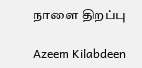நாளை திறப்பு

Azeem Kilabdeen